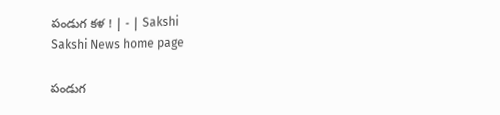పండుగ కళ ! | - | Sakshi
Sakshi News home page

పండుగ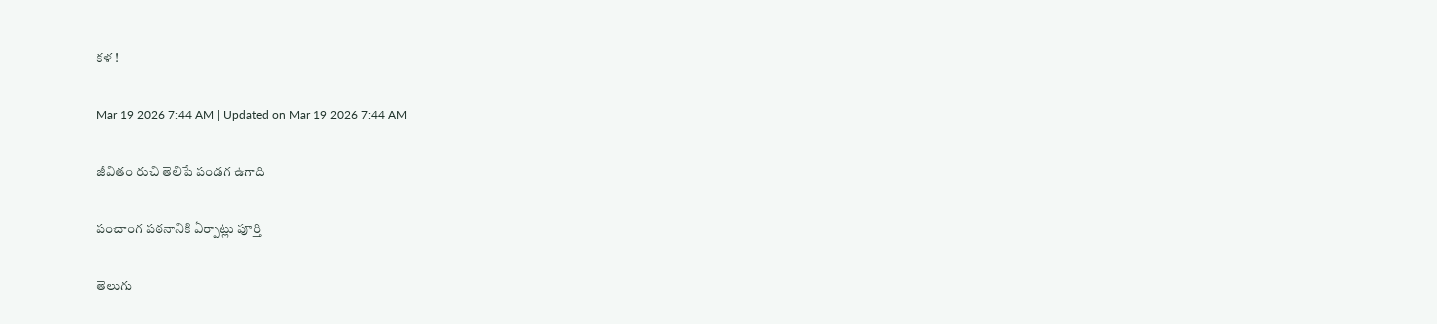కళ !

Mar 19 2026 7:44 AM | Updated on Mar 19 2026 7:44 AM

జీవితం రుచి తెలిపే పండగ ఉగాది

పంచాంగ పఠనానికి ఏర్పాట్లు పూర్తి

తెలుగు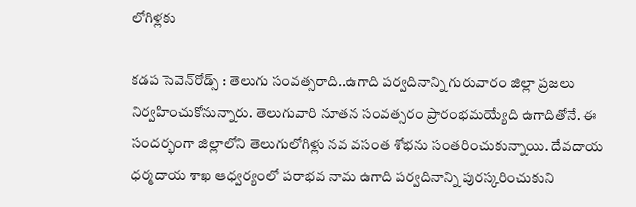లోగిళ్లకు

కడప సెవెన్‌రోడ్స్‌ : తెలుగు సంవత్సరాది..ఉగాది పర్వదినాన్ని గురువారం జిల్లా ప్రజలు నిర్వహించుకోనున్నారు. తెలుగువారి నూతన సంవత్సరం ప్రారంభమయ్యేది ఉగాదితోనే. ఈ సందర్భంగా జిల్లాలోని తెలుగులోగిళ్లు నవ వసంత శోభను సంతరించుకున్నాయి. దేవదాయ ధర్మదాయ శాఖ ఆధ్వర్యంలో పరాభవ నామ ఉగాది పర్వదినాన్ని పురస్కరించుకుని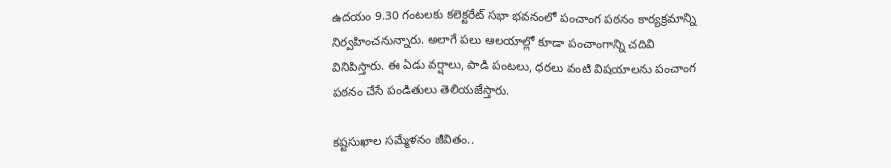ఉదయం 9.30 గంటలకు కలెక్టరేట్‌ సభా భవనంలో పంచాంగ పఠనం కార్యక్రమాన్ని నిర్వహించనున్నారు. అలాగే పలు ఆలయాల్లో కూడా పంచాంగాన్ని చదివి వినిపిస్తారు. ఈ ఏడు వర్షాలు, పాడి పంటలు, ధరలు వంటి విషయాలను పంచాంగ పఠనం చేసే పండితులు తెలియజేస్తారు.

కష్టసుఖాల సమ్మేళనం జీవితం..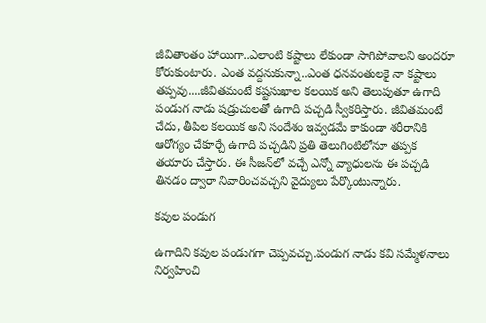జీవితాంతం హాయిగా..ఎలాంటి కష్టాలు లేకుండా సాగిపోవాలని అందరూ కోరుకుంటారు. ఎంత వద్దనుకున్నా..ఎంత ధనవంతులకై నా కష్టాలు తప్పవు....జీవితమంటే కష్టసుఖాల కలయిక అని తెలుపుతూ ఉగాది పండుగ నాడు షడ్రుచులతో ఉగాది పచ్చడి స్వీకరిస్తారు. జీవితమంటే చేదు, తీపిల కలయిక అని సందేశం ఇవ్వడమే కాకుండా శరీరానికి ఆరోగ్యం చేకూర్చే ఉగాది పచ్చడిని ప్రతి తెలుగింటిలోనూ తప్పక తయారు చేస్తారు. ఈ సీజన్‌లో వచ్చే ఎన్నో వ్యాధులను ఈ పచ్చడి తినడం ద్వారా నివారించవచ్చని వైద్యులు పేర్కొంటున్నారు.

కవుల పండుగ

ఉగాదిని కవుల పండుగగా చెప్పవచ్చు.పండుగ నాడు కవి సమ్మేళనాలు నిర్వహించి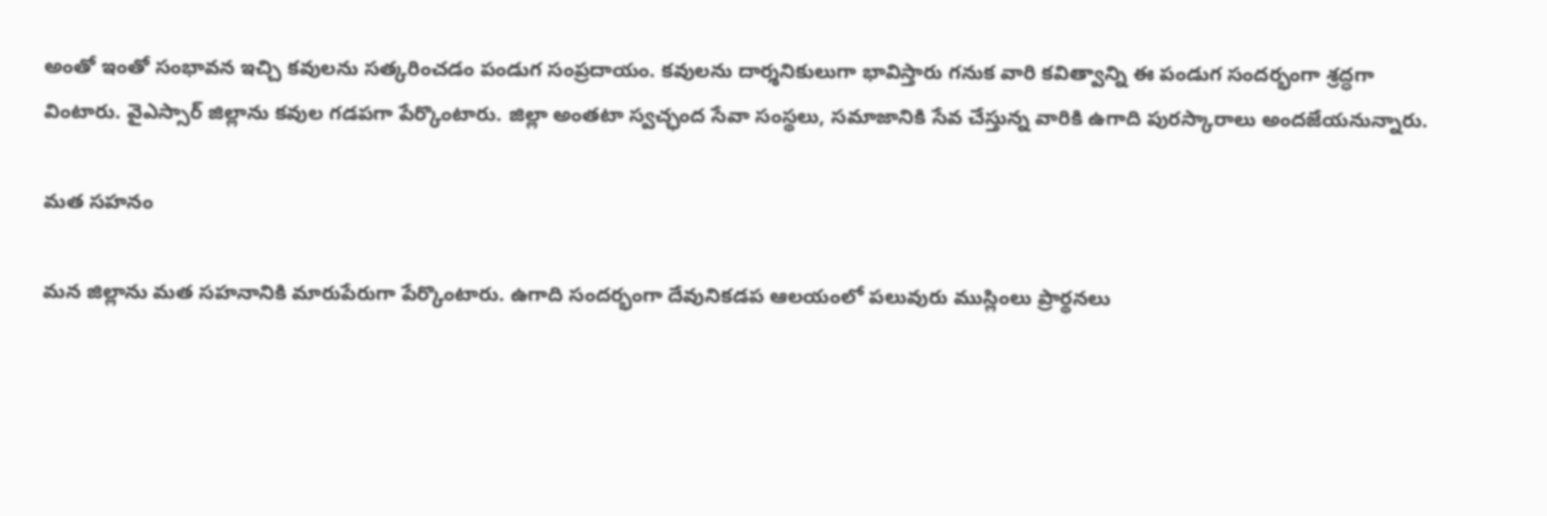అంతో ఇంతో సంభావన ఇచ్చి కవులను సత్కరించడం పండుగ సంప్రదాయం. కవులను దార్శనికులుగా భావిస్తారు గనుక వారి కవిత్వాన్ని ఈ పండుగ సందర్భంగా శ్రద్ధగా వింటారు. వైఎస్సార్‌ జిల్లాను కవుల గడపగా పేర్కొంటారు. జిల్లా అంతటా స్వచ్ఛంద సేవా సంస్థలు, సమాజానికి సేవ చేస్తున్న వారికి ఉగాది పురస్కారాలు అందజేయనున్నారు.

మత సహనం

మన జిల్లాను మత సహనానికి మారుపేరుగా పేర్కొంటారు. ఉగాది సందర్భంగా దేవునికడప ఆలయంలో పలువురు ముస్లింలు ప్రార్థనలు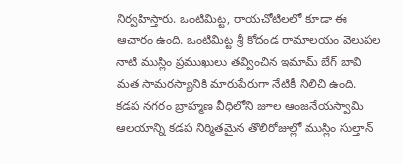నిర్వహిస్తారు. ఒంటిమిట్ట, రాయచోటిలలో కూడా ఈ ఆచారం ఉంది. ఒంటిమిట్ట శ్రీ కోదండ రామాలయం వెలుపల నాటి ముస్లిం ప్రముఖులు తవ్వించిన ఇమామ్‌ బేగ్‌ బావి మత సామరస్యానికి మారుపేరుగా నేటికీ నిలిచి ఉంది. కడప నగరం బ్రాహ్మణ వీధిలోని జూల ఆంజనేయస్వామి ఆలయాన్ని కడప నిర్మితమైన తొలిరోజుల్లో ముస్లిం సుల్తాన్‌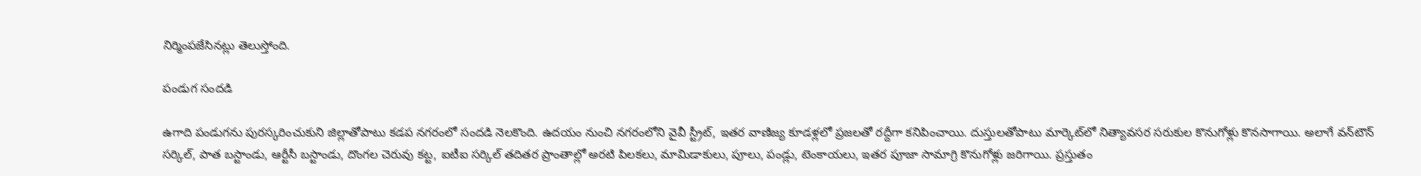నిర్మింపజేసినట్లు తెలుస్తోంది.

పండుగ సందడి

ఉగాది పండుగను పురస్కరించుకుని జిల్లాతోపాటు కడప నగరంలో సందడి నెలకొంది. ఉదయం నుంచి నగరంలోని వైవీ స్ట్రీట్‌, ఇతర వాణిజ్య కూడళ్లలో ప్రజలతో రద్దీగా కనిపించాయి. దుస్తులతోపాటు మార్కెట్‌లో నిత్యావసర సరుకుల కొనుగోళ్లు కొనసాగాయి. అలాగే వన్‌టౌన్‌ సర్కిల్‌, పాత బస్టాండు, ఆర్టీసీ బస్టాండు, దొంగల చెరువు కట్ట, ఐటీఐ సర్కిల్‌ తదితర ప్రాంతాల్లో అరటి పిలకలు, మామిడాకులు, పూలు, పండ్లు, టెంకాయలు, ఇతర పూజా సామాగ్రి కొనుగోళ్లు జరిగాయి. ప్రస్తుతం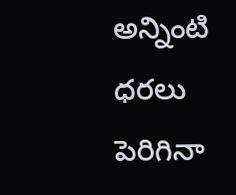అన్నింటి ధరలు పెరిగినా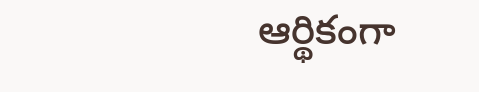ఆర్థికంగా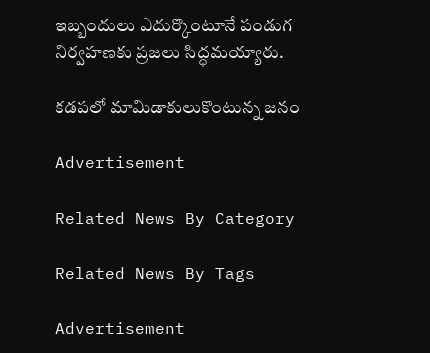ఇబ్బందులు ఎదుర్కొంటూనే పండుగ నిర్వహణకు ప్రజలు సిద్ధమయ్యారు.

కడపలో మామిడాకులుకొంటున్న జనం

Advertisement

Related News By Category

Related News By Tags

Advertisement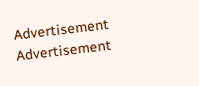Advertisement
Advertisement